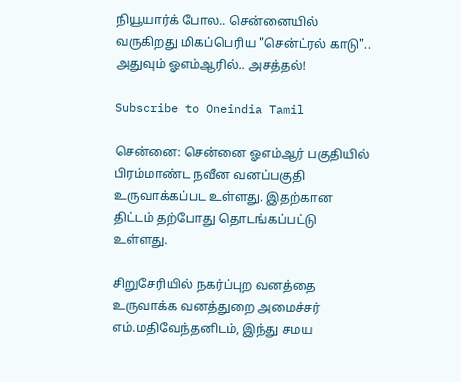நியூயார்க் போல.. சென்னையில் வருகிறது மிகப்பெரிய "சென்ட்ரல் காடு".. அதுவும் ஓஎம்ஆரில்.. அசத்தல்!

Subscribe to Oneindia Tamil

சென்னை: சென்னை ஓஎம்ஆர் பகுதியில் பிரம்மாண்ட நவீன வனப்பகுதி உருவாக்கப்பட உள்ளது. இதற்கான திட்டம் தற்போது தொடங்கப்பட்டு உள்ளது.

சிறுசேரியில் நகர்ப்புற வனத்தை உருவாக்க வனத்துறை அமைச்சர் எம்.மதிவேந்தனிடம், இந்து சமய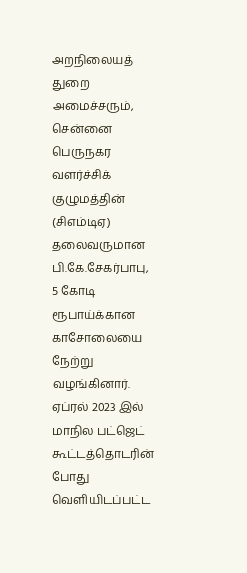அறநிலையத் துறை அமைச்சரும், சென்னை பெருநகர வளர்ச்சிக் குழுமத்தின் (சிஎம்டிஏ) தலைவருமான பி.கே.சேகர்பாபு, 5 கோடி ரூபாய்க்கான காசோலையை நேற்று வழங்கினார். ஏப்ரல் 2023 இல் மாநில பட்ஜெட் கூட்டத்தொடரின் போது வெளியிடப்பட்ட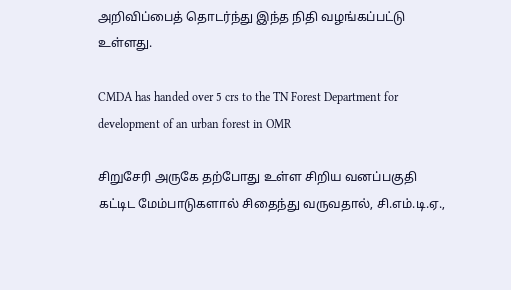அறிவிப்பைத் தொடர்ந்து இந்த நிதி வழங்கப்பட்டு உள்ளது.

CMDA has handed over 5 crs to the TN Forest Department for development of an urban forest in OMR

சிறுசேரி அருகே தற்போது உள்ள சிறிய வனப்பகுதி கட்டிட மேம்பாடுகளால் சிதைந்து வருவதால், சி.எம்.டி.ஏ.,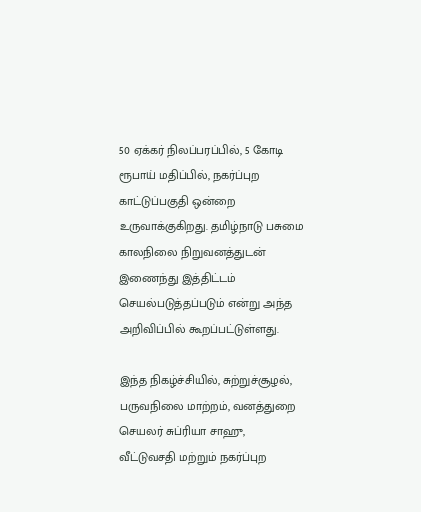50 ஏக்கர் நிலப்பரப்பில், 5 கோடி ரூபாய் மதிப்பில், நகர்ப்புற காட்டுப்பகுதி ஒன்றை உருவாக்குகிறது. தமிழ்நாடு பசுமை காலநிலை நிறுவனத்துடன் இணைந்து இத்திட்டம் செயல்படுத்தப்படும் என்று அந்த அறிவிப்பில் கூறப்பட்டுள்ளது.

இந்த நிகழ்ச்சியில், சுற்றுச்சூழல், பருவநிலை மாற்றம், வனத்துறை செயலர் சுப்ரியா சாஹு, வீட்டுவசதி மற்றும் நகர்ப்புற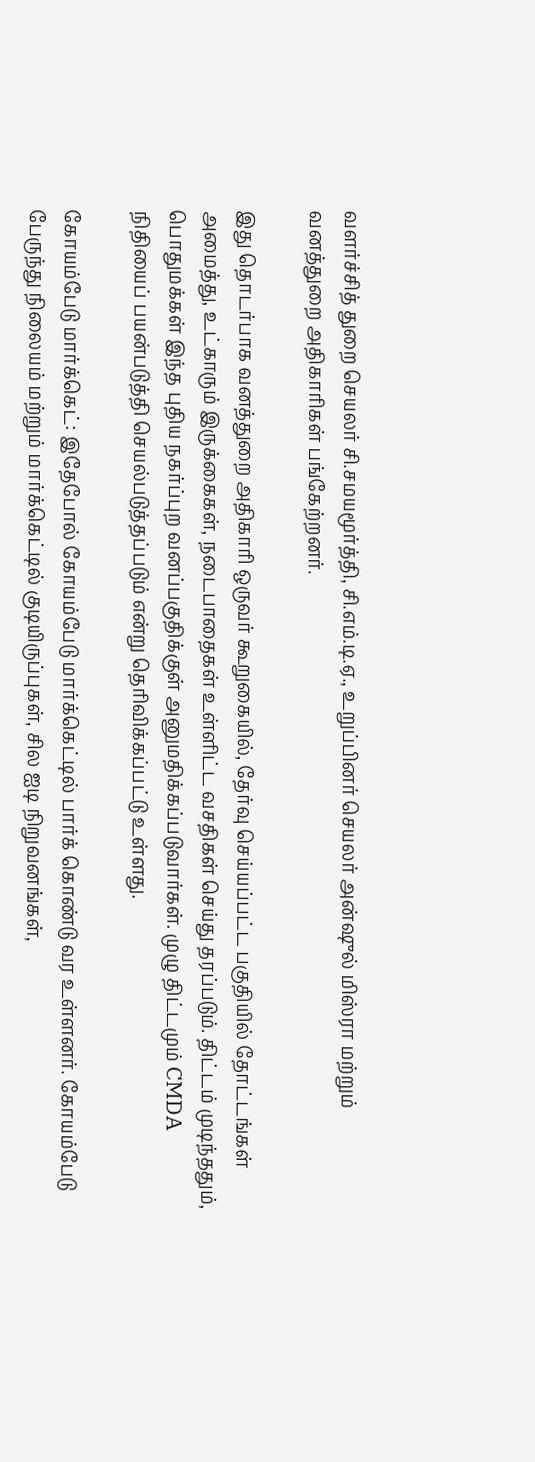வளர்ச்சித் துறை செயலர் சி.சமயமூர்த்தி, சி.எம்.டி.ஏ., உறுப்பினர் செயலர் அன்ஷுல் மிஸ்ரா மற்றும் வனத்துறை அதிகாரிகள் பங்கேற்றனர்.

இது தொடர்பாக வனத்துறை அதிகாரி ஒருவர் கூறுகையில், தேர்வு செய்யப்பட்ட பகுதியில் தோட்டங்கள் அமைத்து, உட்காரும் இருக்கைகள், நடைபாதைகள் உள்ளிட்ட வசதிகள் செய்து தரப்படும். திட்டம் முடிந்ததும், பொதுமக்கள் இந்த புதிய நகர்ப்புற வனப்பகுதிக்குள் அனுமதிக்கப்படுவார்கள். முழு திட்டமும் CMDA நிதியைப் பயன்படுத்தி செயல்படுத்தப்படும் என்று தெரிவிக்கப்பட்டு உள்ளது.

கோயம்பேடு மார்க்கெட்: இதேபோல் கோயம்பேடு மார்க்கெட்டில் பார்க் கொண்டு வர உள்ளனர். கோயம்பேடு பேருந்து நிலையம் மற்றும் மார்க்கெட்டில் குடியிருப்புகள், சில ஐடி நிறுவனங்கள்,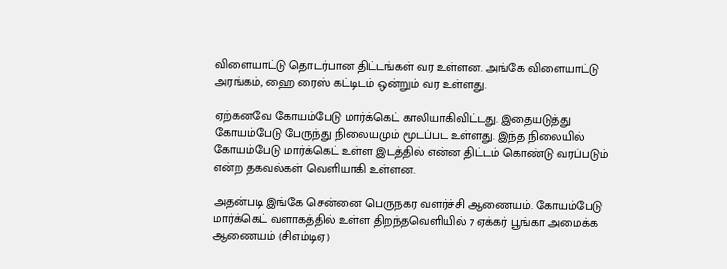விளையாட்டு தொடர்பான திட்டங்கள் வர உள்ளன. அங்கே விளையாட்டு அரங்கம், ஹை ரைஸ் கட்டிடம் ஒன்றும் வர உள்ளது.

ஏற்கனவே கோயம்பேடு மார்க்கெட் காலியாகிவிட்டது. இதையடுத்து கோயம்பேடு பேருந்து நிலையமும் மூடப்பட உள்ளது. இந்த நிலையில் கோயம்பேடு மார்க்கெட் உள்ள இடத்தில் என்ன திட்டம் கொண்டு வரப்படும் என்ற தகவல்கள் வெளியாகி உள்ளன.

அதன்படி இங்கே சென்னை பெருநகர வளர்ச்சி ஆணையம். கோயம்பேடு மார்க்கெட் வளாகத்தில் உள்ள திறந்தவெளியில் 7 ஏக்கர் பூங்கா அமைக்க ஆணையம் (சிஎம்டிஏ)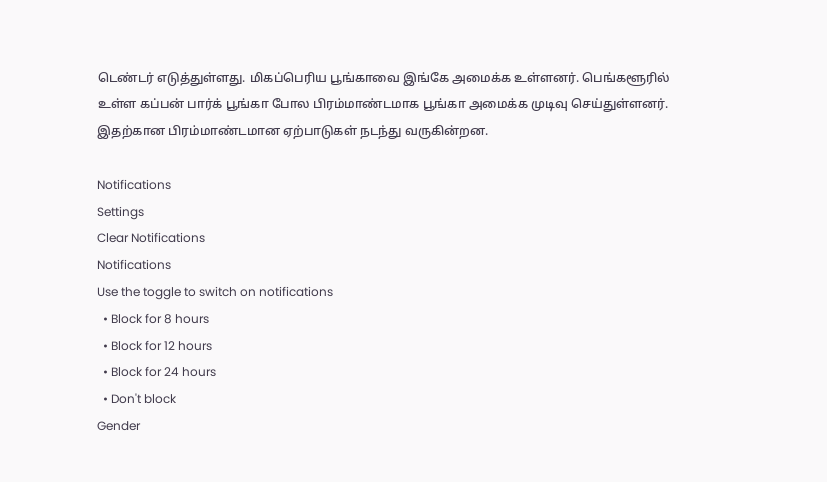டெண்டர் எடுத்துள்ளது. மிகப்பெரிய பூங்காவை இங்கே அமைக்க உள்ளனர். பெங்களூரில் உள்ள கப்பன் பார்க் பூங்கா போல பிரம்மாண்டமாக பூங்கா அமைக்க முடிவு செய்துள்ளனர். இதற்கான பிரம்மாண்டமான ஏற்பாடுகள் நடந்து வருகின்றன.

Notifications
Settings
Clear Notifications
Notifications
Use the toggle to switch on notifications
  • Block for 8 hours
  • Block for 12 hours
  • Block for 24 hours
  • Don't block
Gender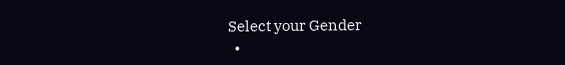Select your Gender
  •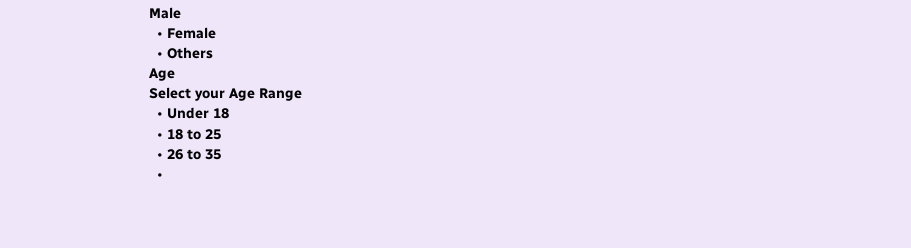Male
  • Female
  • Others
Age
Select your Age Range
  • Under 18
  • 18 to 25
  • 26 to 35
  •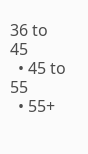36 to 45
  • 45 to 55
  • 55+